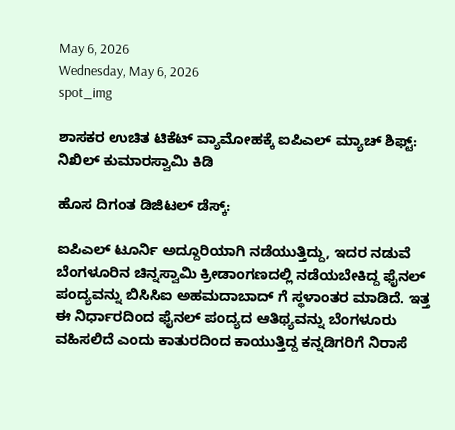May 6, 2026
Wednesday, May 6, 2026
spot_img

ಶಾಸಕರ ಉಚಿತ ಟಿಕೆಟ್‌ ವ್ಯಾಮೋಹಕ್ಕೆ ಐಪಿಎಲ್ ಮ್ಯಾಚ್ ಶಿಫ್ಟ್: ನಿಖಿಲ್ ಕುಮಾರಸ್ವಾಮಿ ಕಿಡಿ

ಹೊಸ ದಿಗಂತ ಡಿಜಿಟಲ್ ಡೆಸ್ಕ್:

ಐಪಿಎಲ್ ಟೂರ್ನಿ ಅದ್ದೂರಿಯಾಗಿ ನಡೆಯುತ್ತಿದ್ದು, ಇದರ ನಡುವೆ ಬೆಂಗಳೂರಿನ ಚಿನ್ನಸ್ವಾಮಿ ಕ್ರೀಡಾಂಗಣದಲ್ಲಿ ನಡೆಯಬೇಕಿದ್ದ ಫೈನಲ್ ಪಂದ್ಯವನ್ನು ಬಿಸಿಸಿಐ ಅಹಮದಾಬಾದ್‌ ಗೆ ಸ್ಥಳಾಂತರ ಮಾಡಿದೆ. ಇತ್ತ ಈ ನಿರ್ಧಾರದಿಂದ ಫೈನಲ್ ಪಂದ್ಯದ ಆತಿಥ್ಯವನ್ನು ಬೆಂಗಳೂರು ವಹಿಸಲಿದೆ ಎಂದು ಕಾತುರದಿಂದ ಕಾಯುತ್ತಿದ್ದ ಕನ್ನಡಿಗರಿಗೆ ನಿರಾಸೆ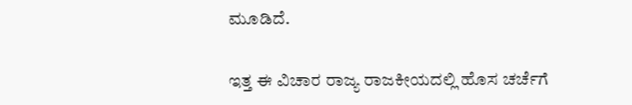ಮೂಡಿದೆ.

ಇತ್ತ ಈ ವಿಚಾರ ರಾಜ್ಯ ರಾಜಕೀಯದಲ್ಲಿ ಹೊಸ ಚರ್ಚೆಗೆ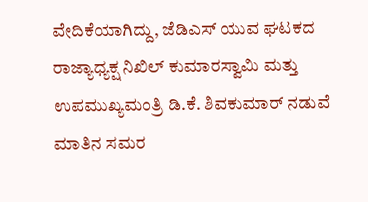ವೇದಿಕೆಯಾಗಿದ್ದು, ಜೆಡಿಎಸ್ ಯುವ ಘಟಕದ ರಾಜ್ಯಾಧ್ಯಕ್ಷ ನಿಖಿಲ್ ಕುಮಾರಸ್ವಾಮಿ ಮತ್ತು ಉಪಮುಖ್ಯಮಂತ್ರಿ ಡಿ.ಕೆ. ಶಿವಕುಮಾರ್ ನಡುವೆ ಮಾತಿನ ಸಮರ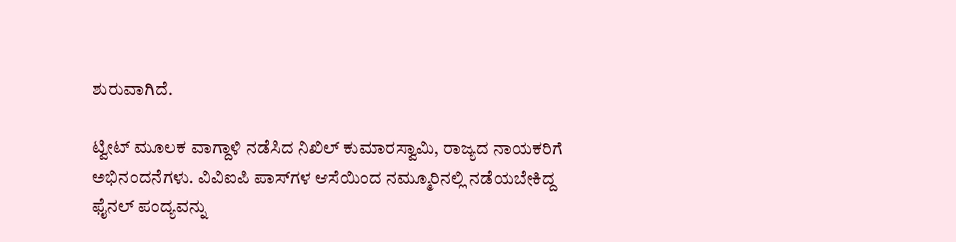ಶುರುವಾಗಿದೆ.

ಟ್ವೀಟ್ ಮೂಲಕ ವಾಗ್ದಾಳಿ ನಡೆಸಿದ ನಿಖಿಲ್ ಕುಮಾರಸ್ವಾಮಿ, ರಾಜ್ಯದ ನಾಯಕರಿಗೆ ಅಭಿನಂದನೆಗಳು. ವಿವಿಐಪಿ ಪಾಸ್‌ಗಳ ಆಸೆಯಿಂದ ನಮ್ಮೂರಿನಲ್ಲಿ ನಡೆಯಬೇಕಿದ್ದ ಫೈನಲ್ ಪಂದ್ಯವನ್ನು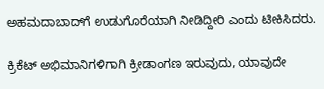ಅಹಮದಾಬಾದ್‌ಗೆ ಉಡುಗೊರೆಯಾಗಿ ನೀಡಿದ್ದೀರಿ ಎಂದು ಟೀಕಿಸಿದರು.

ಕ್ರಿಕೆಟ್ ಅಭಿಮಾನಿಗಳಿಗಾಗಿ ಕ್ರೀಡಾಂಗಣ ಇರುವುದು, ಯಾವುದೇ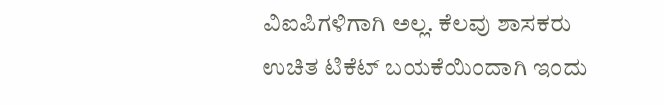ವಿಐಪಿಗಳಿಗಾಗಿ ಅಲ್ಲ. ಕೆಲವು ಶಾಸಕರು ಉಚಿತ ಟಿಕೆಟ್‌ ಬಯಕೆಯಿಂದಾಗಿ ಇಂದು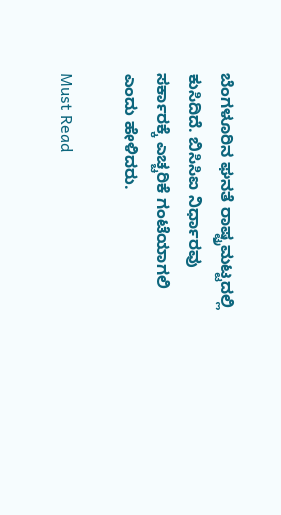ಬೆಂಗಳೂರಿನ ಘನತೆ ರಾಷ್ಟ್ರಮಟ್ಟದಲ್ಲಿ ಕುಸಿದಿದೆ. ಬಿಸಿಸಿಐ ನಿರ್ಧಾರವು ಸರ್ಕಾರಕ್ಕೆ ಎಚ್ಚರಿಕೆ ಗಂಟೆಯಾಗಲಿ ಎಂದು ಹೇಳಿದರು.

Must Read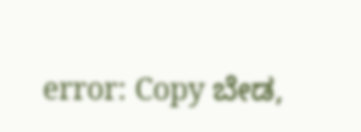error: Copy ಬೇಡ,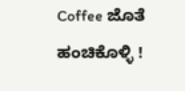Coffee ಜೊತೆ ಹಂಚಿಕೊಳ್ಳಿ !